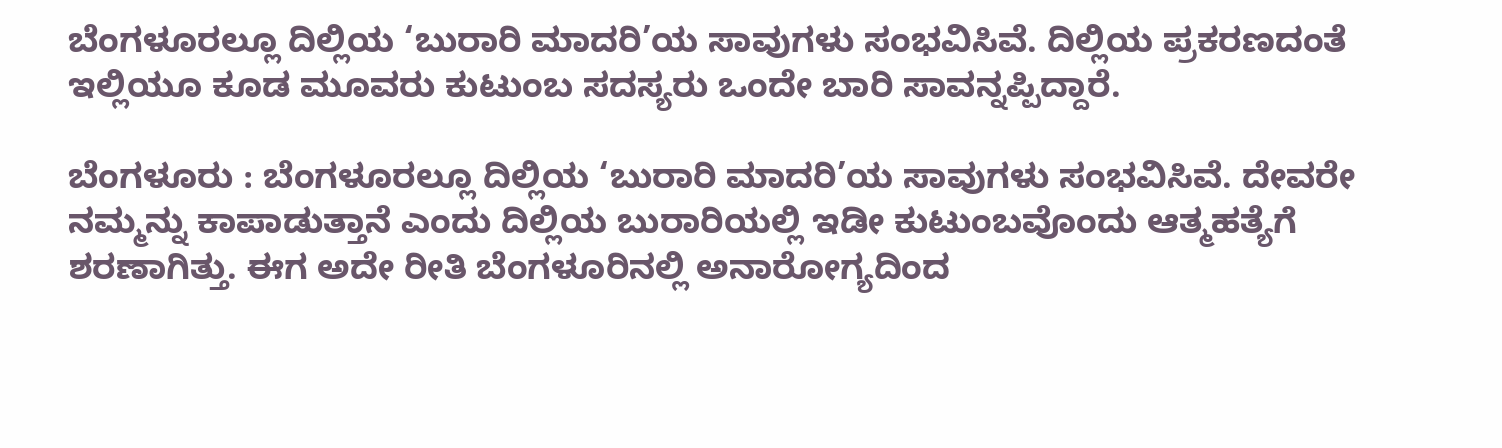ಬೆಂಗಳೂರಲ್ಲೂ ದಿಲ್ಲಿಯ ‘ಬುರಾರಿ ಮಾದರಿ’ಯ ಸಾವುಗಳು ಸಂಭವಿಸಿವೆ. ದಿಲ್ಲಿಯ ಪ್ರಕರಣದಂತೆ ಇಲ್ಲಿಯೂ ಕೂಡ ಮೂವರು ಕುಟುಂಬ ಸದಸ್ಯರು ಒಂದೇ ಬಾರಿ ಸಾವನ್ನಪ್ಪಿದ್ದಾರೆ.

ಬೆಂಗಳೂರು : ಬೆಂಗಳೂರಲ್ಲೂ ದಿಲ್ಲಿಯ ‘ಬುರಾರಿ ಮಾದರಿ’ಯ ಸಾವುಗಳು ಸಂಭವಿಸಿವೆ. ದೇವರೇ ನಮ್ಮನ್ನು ಕಾಪಾಡುತ್ತಾನೆ ಎಂದು ದಿಲ್ಲಿಯ ಬುರಾರಿಯಲ್ಲಿ ಇಡೀ ಕುಟುಂಬವೊಂದು ಆತ್ಮಹತ್ಯೆಗೆ ಶರಣಾಗಿತ್ತು. ಈಗ ಅದೇ ರೀತಿ ಬೆಂಗಳೂರಿನಲ್ಲಿ ಅನಾರೋಗ್ಯದಿಂದ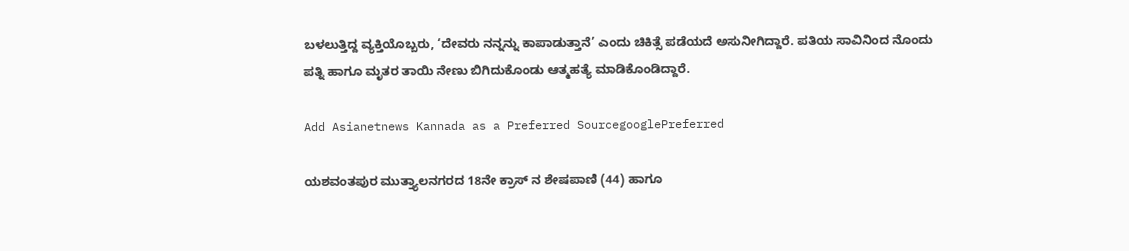ಬಳಲುತ್ತಿದ್ದ ವ್ಯಕ್ತಿಯೊಬ್ಬರು, ‘ದೇವರು ನನ್ನನ್ನು ಕಾಪಾಡುತ್ತಾನೆ’ ಎಂದು ಚಿಕಿತ್ಸೆ ಪಡೆಯದೆ ಅಸುನೀಗಿದ್ದಾರೆ. ಪತಿಯ ಸಾವಿನಿಂದ ನೊಂದು ಪತ್ನಿ ಹಾಗೂ ಮೃತರ ತಾಯಿ ನೇಣು ಬಿಗಿದುಕೊಂಡು ಆತ್ಮಹತ್ಯೆ ಮಾಡಿಕೊಂಡಿದ್ದಾರೆ.

Add Asianetnews Kannada as a Preferred SourcegooglePreferred

ಯಶವಂತಪುರ ಮುತ್ತ್ಯಾಲನಗರದ 18ನೇ ಕ್ರಾಸ್ ನ ಶೇಷಪಾಣಿ (44) ಹಾಗೂ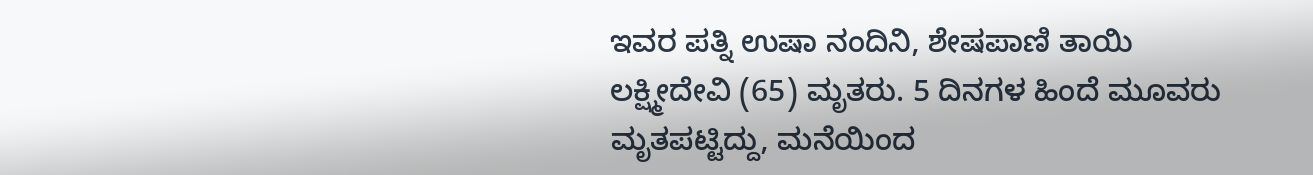ಇವರ ಪತ್ನಿ ಉಷಾ ನಂದಿನಿ, ಶೇಷಪಾಣಿ ತಾಯಿ ಲಕ್ಷ್ಮೀದೇವಿ (65) ಮೃತರು. 5 ದಿನಗಳ ಹಿಂದೆ ಮೂವರು ಮೃತಪಟ್ಟಿದ್ದು, ಮನೆಯಿಂದ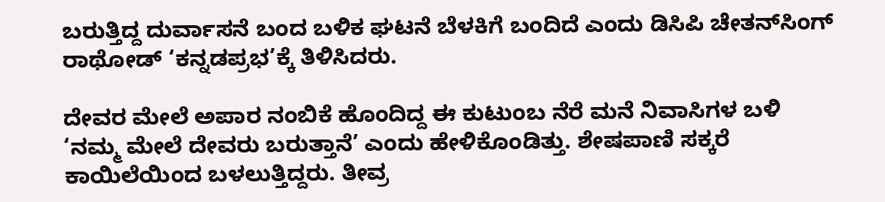ಬರುತ್ತಿದ್ದ ದುರ್ವಾಸನೆ ಬಂದ ಬಳಿಕ ಘಟನೆ ಬೆಳಕಿಗೆ ಬಂದಿದೆ ಎಂದು ಡಿಸಿಪಿ ಚೇತನ್‌ಸಿಂಗ್ ರಾಥೋಡ್ ‘ಕನ್ನಡಪ್ರಭ’ಕ್ಕೆ ತಿಳಿಸಿದರು.

ದೇವರ ಮೇಲೆ ಅಪಾರ ನಂಬಿಕೆ ಹೊಂದಿದ್ದ ಈ ಕುಟುಂಬ ನೆರೆ ಮನೆ ನಿವಾಸಿಗಳ ಬಳಿ ‘ನಮ್ಮ ಮೇಲೆ ದೇವರು ಬರುತ್ತಾನೆ’ ಎಂದು ಹೇಳಿಕೊಂಡಿತ್ತು. ಶೇಷಪಾಣಿ ಸಕ್ಕರೆ ಕಾಯಿಲೆಯಿಂದ ಬಳಲುತ್ತಿದ್ದರು. ತೀವ್ರ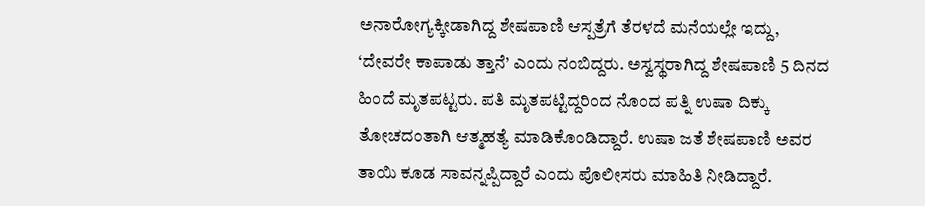ಅನಾರೋಗ್ಯಕ್ಕೀಡಾಗಿದ್ದ ಶೇಷಪಾಣಿ ಆಸ್ಪತ್ರೆಗೆ ತೆರಳದೆ ಮನೆಯಲ್ಲೇ ಇದ್ದು, ‘ದೇವರೇ ಕಾಪಾಡು ತ್ತಾನೆ’ ಎಂದು ನಂಬಿದ್ದರು. ಅಸ್ವಸ್ಥರಾಗಿದ್ದ ಶೇಷಪಾಣಿ 5 ದಿನದ ಹಿಂದೆ ಮೃತಪಟ್ಟರು. ಪತಿ ಮೃತಪಟ್ಟಿದ್ದರಿಂದ ನೊಂದ ಪತ್ನಿ ಉಷಾ ದಿಕ್ಕು ತೋಚದಂತಾಗಿ ಆತ್ಮಹತ್ಯೆ ಮಾಡಿಕೊಂಡಿದ್ದಾರೆ. ಉಷಾ ಜತೆ ಶೇಷಪಾಣಿ ಅವರ ತಾಯಿ ಕೂಡ ಸಾವನ್ನಪ್ಪಿದ್ದಾರೆ ಎಂದು ಪೊಲೀಸರು ಮಾಹಿತಿ ನೀಡಿದ್ದಾರೆ.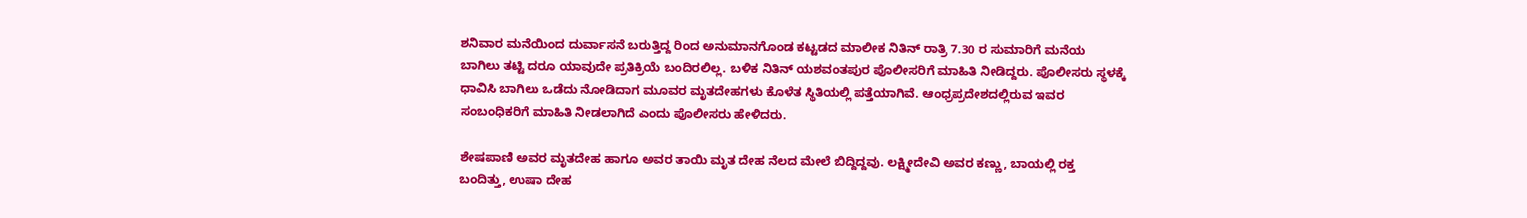ಶನಿವಾರ ಮನೆಯಿಂದ ದುರ್ವಾಸನೆ ಬರುತ್ತಿದ್ದ ರಿಂದ ಅನುಮಾನಗೊಂಡ ಕಟ್ಟಡದ ಮಾಲೀಕ ನಿತಿನ್ ರಾತ್ರಿ 7.30 ರ ಸುಮಾರಿಗೆ ಮನೆಯ ಬಾಗಿಲು ತಟ್ಟಿ ದರೂ ಯಾವುದೇ ಪ್ರತಿಕ್ರಿಯೆ ಬಂದಿರಲಿಲ್ಲ. ಬಳಿಕ ನಿತಿನ್ ಯಶವಂತಪುರ ಪೊಲೀಸರಿಗೆ ಮಾಹಿತಿ ನೀಡಿದ್ದರು. ಪೊಲೀಸರು ಸ್ಥಳಕ್ಕೆ ಧಾವಿಸಿ ಬಾಗಿಲು ಒಡೆದು ನೋಡಿದಾಗ ಮೂವರ ಮೃತದೇಹಗಳು ಕೊಳೆತ ಸ್ಥಿತಿಯಲ್ಲಿ ಪತ್ತೆಯಾಗಿವೆ. ಆಂಧ್ರಪ್ರದೇಶದಲ್ಲಿರುವ ಇವರ ಸಂಬಂಧಿಕರಿಗೆ ಮಾಹಿತಿ ನೀಡಲಾಗಿದೆ ಎಂದು ಪೊಲೀಸರು ಹೇಳಿದರು.

ಶೇಷಪಾಣಿ ಅವರ ಮೃತದೇಹ ಹಾಗೂ ಅವರ ತಾಯಿ ಮೃತ ದೇಹ ನೆಲದ ಮೇಲೆ ಬಿದ್ದಿದ್ದವು. ಲಕ್ಷ್ಮೀದೇವಿ ಅವರ ಕಣ್ಣು, ಬಾಯಲ್ಲಿ ರಕ್ತ ಬಂದಿತ್ತು, ಉಷಾ ದೇಹ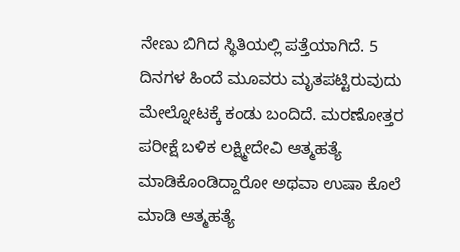ನೇಣು ಬಿಗಿದ ಸ್ಥಿತಿಯಲ್ಲಿ ಪತ್ತೆಯಾಗಿದೆ. 5 ದಿನಗಳ ಹಿಂದೆ ಮೂವರು ಮೃತಪಟ್ಟಿರುವುದು ಮೇಲ್ನೋಟಕ್ಕೆ ಕಂಡು ಬಂದಿದೆ. ಮರಣೋತ್ತರ ಪರೀಕ್ಷೆ ಬಳಿಕ ಲಕ್ಷ್ಮೀದೇವಿ ಆತ್ಮಹತ್ಯೆ ಮಾಡಿಕೊಂಡಿದ್ದಾರೋ ಅಥವಾ ಉಷಾ ಕೊಲೆ ಮಾಡಿ ಆತ್ಮಹತ್ಯೆ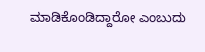ಮಾಡಿಕೊಂಡಿದ್ದಾರೋ ಎಂಬುದು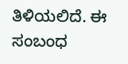ತಿಳಿಯಲಿದೆ. ಈ ಸಂಬಂಧ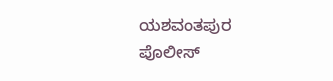ಯಶವಂತಪುರ ಪೊಲೀಸ್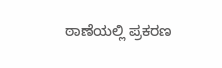ಠಾಣೆಯಲ್ಲಿ ಪ್ರಕರಣ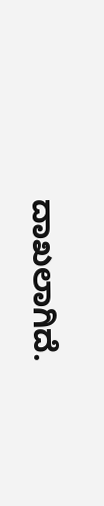ದಾಖಲಾಗಿದೆ.